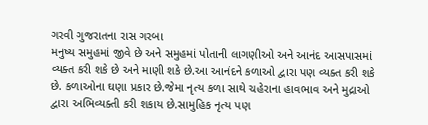ગરવી ગુજરાતના રાસ ગરબા
મનુષ્ય સમુહમાં જીવે છે અને સમુહમાં પોતાની લાગણીઓ અને આનંદ આસપાસમાં વ્યક્ત કરી શકે છે અને માણી શકે છે.આ આનંદને કળાઓ દ્વારા પણ વ્યક્ત કરી શકે છે. કળાઓના ઘણા પ્રકાર છે.જેમા નૃત્ય કળા સાથે ચહેરાના હાવભાવ અને મુદ્રાઓ દ્વારા અભિવ્યક્તી કરી શકાય છે.સામુહિક નૃત્ય પણ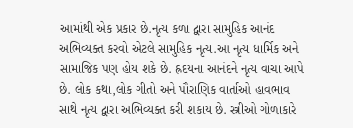આમાંથી એક પ્રકાર છે.નૃત્ય કળા દ્વારા સામુહિક આનંદ અભિવ્યક્ત કરવો એટલે સામુહિક નૃત્ય.આ નૃત્ય ધાર્મિક અને સામાજિક પણ હોય શકે છે. હ્રદયના આનંદને નૃત્ય વાચા આપે છે. લોક કથા,લોક ગીતો અને પૌરાણિક વાર્તાઓ હાવભાવ સાથે નૃત્ય દ્વારા અભિવ્યક્ત કરી શકાય છે. સ્ત્રીઓ ગોળાકારે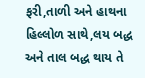ફરી,તાળી અને હાથના હિલ્લોળ સાથે,લય બદ્ધ અને તાલ બદ્ધ થાય તે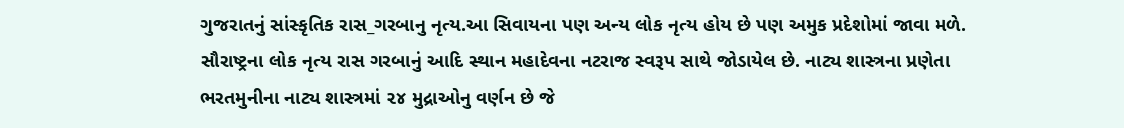ગુજરાતનું સાંસ્કૃતિક રાસ_ગરબાનુ નૃત્ય.આ સિવાયના પણ અન્ય લોક નૃત્ય હોય છે પણ અમુક પ્રદેશોમાં જાવા મળે. સૌરાષ્ટ્રના લોક નૃત્ય રાસ ગરબાનું આદિ સ્થાન મહાદેવના નટરાજ સ્વરૂપ સાથે જોડાયેલ છે. નાટ્ય શાસ્ત્રના પ્રણેતા ભરતમુનીના નાટ્ય શાસ્ત્રમાં ૨૪ મુદ્રાઓનુ વર્ણન છે જે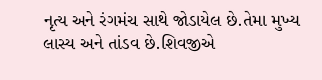નૃત્ય અને રંગમંચ સાથે જોડાયેલ છે.તેમા મુખ્ય લાસ્ય અને તાંડવ છે.શિવજીએ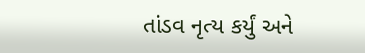તાંડવ નૃત્ય કર્યું અને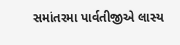સમાંતરમા પાર્વતીજીએ લાસ્ય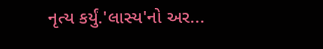નૃત્ય કર્યું.'લાસ્ય'નો અર...